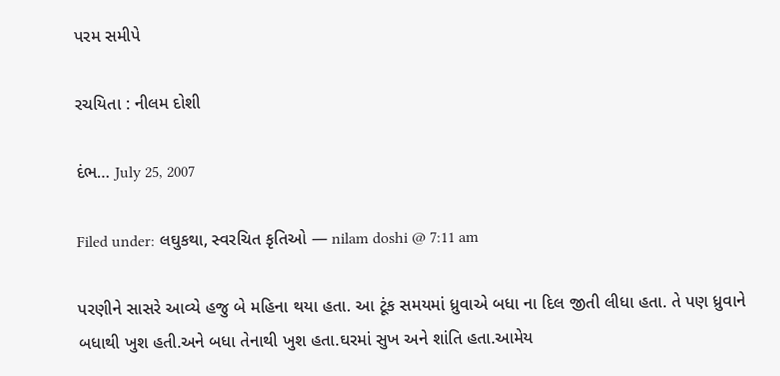પરમ સમીપે

રચયિતા : નીલમ દોશી

દંભ… July 25, 2007

Filed under: લઘુકથા, સ્વરચિત કૃતિઓ — nilam doshi @ 7:11 am

પરણીને સાસરે આવ્યે હજુ બે મહિના થયા હતા. આ ટૂંક સમયમાં ધ્રુવાએ બધા ના દિલ જીતી લીધા હતા. તે પણ ધ્રુવાને બધાથી ખુશ હતી.અને બધા તેનાથી ખુશ હતા.ઘરમાં સુખ અને શાંતિ હતા.આમેય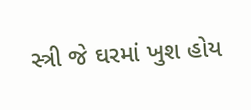સ્ત્રી જે ઘરમાં ખુશ હોય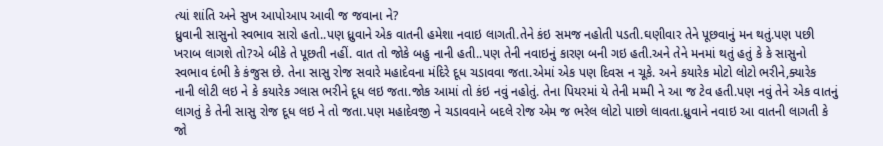ત્યાં શાંતિ અને સુખ આપોઆપ આવી જ જવાના ને?
ધ્રુવાની સાસુનો સ્વભાવ સારો હતો..પણ ધ્રુવાને એક વાતની હમેશા નવાઇ લાગતી.તેને કંઇ સમજ નહોતી પડતી.ઘણીવાર તેને પૂછવાનું મન થતું.પણ પછી ખરાબ લાગશે તો?એ બીકે તે પૂછતી નહીં. વાત તો જોકે બહુ નાની હતી..પણ તેની નવાઇનું કારણ બની ગઇ હતી.અને તેને મનમાં થતું હતું કે કે સાસુનો સ્વભાવ દંભી કે કંજુસ છે. તેના સાસુ રોજ સવારે મહાદેવના મંદિરે દૂધ ચડાવવા જતા.એમાં એક પણ દિવસ ન ચૂકે. અને કયારેક મોટો લોટો ભરીને,ક્યારેક નાની લોટી લઇ ને કે કયારેક ગ્લાસ ભરીને દૂધ લઇ જતા.જોક આમાં તો કંઇ નવું નહોતું. તેના પિયરમાં યે તેની મમ્મી ને આ જ ટેવ હતી.પણ નવું તેને એક વાતનું લાગતું કે તેની સાસુ રોજ દૂધ લઇ ને તો જતા.પણ મહાદેવજી ને ચડાવવાને બદલે રોજ એમ જ ભરેલ લોટો પાછો લાવતા.ધ્રુવાને નવાઇ આ વાતની લાગતી કે જો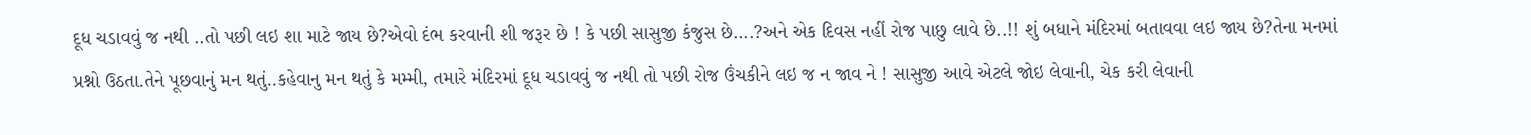દૂધ ચડાવવું જ નથી ..તો પછી લઇ શા માટે જાય છે?એવો દંભ કરવાની શી જરૂર છે ! કે પછી સાસુજી કંજુસ છે….?અને એક દિવસ નહીં રોજ પાછુ લાવે છે..!! શું બધાને મંદિરમાં બતાવવા લઇ જાય છે?તેના મનમાં પ્રશ્નો ઉઠતા.તેને પૂછવાનું મન થતું..કહેવાનુ મન થતું કે મમ્મી, તમારે મંદિરમાં દૂધ ચડાવવું જ નથી તો પછી રોજ ઉંચકીને લઇ જ ન જાવ ને ! સાસુજી આવે એટલે જોઇ લેવાની, ચેક કરી લેવાની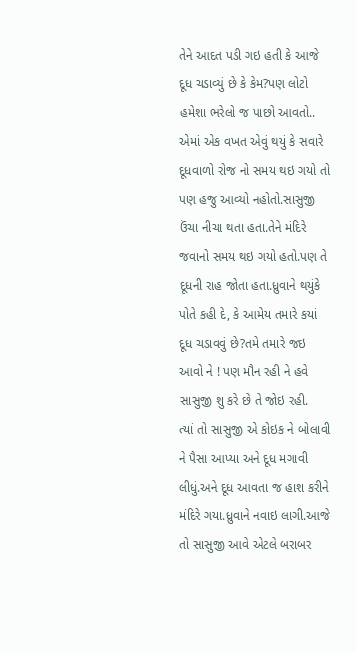તેને આદત પડી ગઇ હતી કે આજે દૂધ ચડાવ્યું છે કે કેમ?પણ લોટો હમેશા ભરેલો જ પાછો આવતો.. એમાં એક વખત એવું થયું કે સવારે દૂધવાળો રોજ નો સમય થઇ ગયો તો પણ હજુ આવ્યો નહોતો.સાસુજી ઉંચા નીચા થતા હતા.તેને મંદિરે જવાનો સમય થઇ ગયો હતો.પણ તે દૂધની રાહ જોતા હતા.ધ્રુવાને થયુંકે પોતે કહી દે, કે આમેય તમારે કયાં દૂધ ચડાવવું છે?તમે તમારે જઇ આવો ને ! પણ મૌન રહી ને હવે સાસુજી શુ કરે છે તે જોઇ રહી.
ત્યાં તો સાસુજી એ કોઇક ને બોલાવી ને પૈસા આપ્યા અને દૂધ મગાવી લીધું.અને દૂધ આવતા જ હાશ કરીને મંદિરે ગયા.ધ્રુવાને નવાઇ લાગી.આજે તો સાસુજી આવે એટલે બરાબર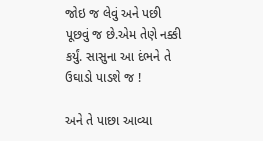જોઇ જ લેવું અને પછી પૂછવું જ છે.એમ તેણે નક્કી કર્યું. સાસુના આ દંભને તે ઉઘાડો પાડશે જ !

અને તે પાછા આવ્યા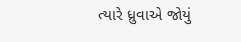ત્યારે ધ્રુવાએ જોયું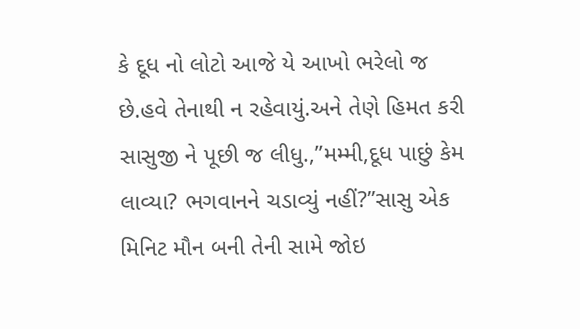કે દૂધ નો લોટો આજે યે આખો ભરેલો જ છે.હવે તેનાથી ન રહેવાયું.અને તેણે હિમત કરી સાસુજી ને પૂછી જ લીધુ.,”મમ્મી,દૂધ પાછું કેમ લાવ્યા? ભગવાનને ચડાવ્યું નહીં?”સાસુ એક મિનિટ મૌન બની તેની સામે જોઇ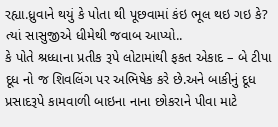રહ્યા.ધ્રુવાને થયું કે પોતા થી પૂછવામાં કંઇ ભૂલ થઇ ગઇ કે?
ત્યાં સાસુજીએ ધીમેથી જવાબ આપ્યો..
કે પોતે શ્રધ્ધાના પ્રતીક રૂપે લોટામાંથી ફકત એકાદ – બે ટીપા દૂધ નો જ શિવલિંગ પર અભિષેક કરે છે.અને બાકીનું દૂધ પ્રસાદરૂપે કામવાળી બાઇના નાના છોકરાને પીવા માટે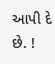આપી દે છે. !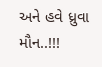અને હવે ધ્રુવા મૌન..!!!